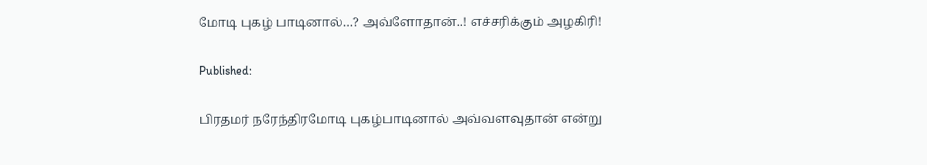மோடி புகழ் பாடினால்…? அவ்ளோதான்..! எச்சரிக்கும் அழகிரி!

Published:

பிரதமர் நரேந்திரமோடி புகழ்பாடினால் அவ்வளவுதான் என்று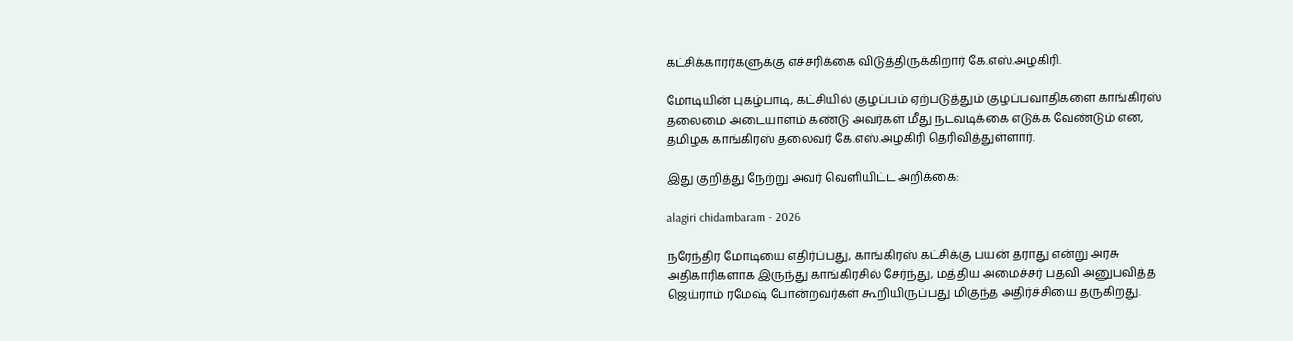கட்சிக்காரர்களுக்கு எச்சரிக்கை விடுத்திருக்கிறார் கே.எஸ்.அழகிரி.

மோடியின் புகழ்பாடி, கட்சியில் குழப்பம் ஏற்படுத்தும் குழப்பவாதிகளை காங்கிரஸ் தலைமை அடையாளம் கண்டு அவர்கள் மீது நடவடிக்கை எடுக்க வேண்டும் என, தமிழக காங்கிரஸ் தலைவர் கே.எஸ்.அழகிரி தெரிவித்துள்ளார்.

இது குறித்து நேற்று அவர் வெளியிட்ட அறிக்கை:

alagiri chidambaram - 2026

நரேந்திர மோடியை எதிர்ப்பது, காங்கிரஸ் கட்சிக்கு பயன் தராது என்று அரசு அதிகாரிகளாக இருந்து காங்கிரசில் சேர்ந்து, மத்திய அமைச்சர் பதவி அனுபவித்த ஜெய்ராம் ரமேஷ் போன்றவர்கள் கூறியிருப்பது மிகுந்த அதிர்ச்சியை தருகிறது.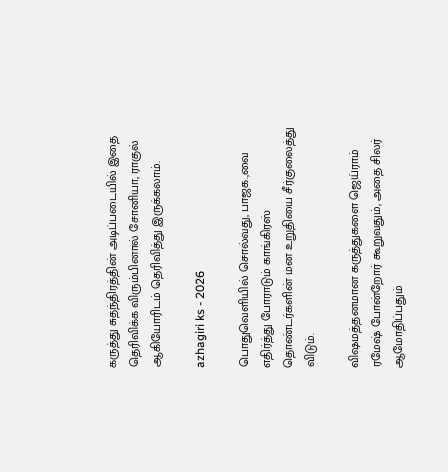கருத்து சுதந்திரத்தின் அடிப்படையில் இதை தெரிவிக்க விரும்பினால் சோனியா, ராகுல் ஆகியோரிடம் தெரிவித்து இருக்கலாம்.

azhagiri ks - 2026

பொதுவெளியில் சொல்வது, பாஜக.,வை எதிர்த்து போராடும் காங்கிரஸ் தொண்டர்களின் மன உறுதியை சீர்குலைத்து விடும்.

விஷமத்தனமான கருத்துகளை ஜெய்ராம் ரமேஷ் போன்றோர் கூறுவதும், அதை சிலர் ஆமோதிப்பதும்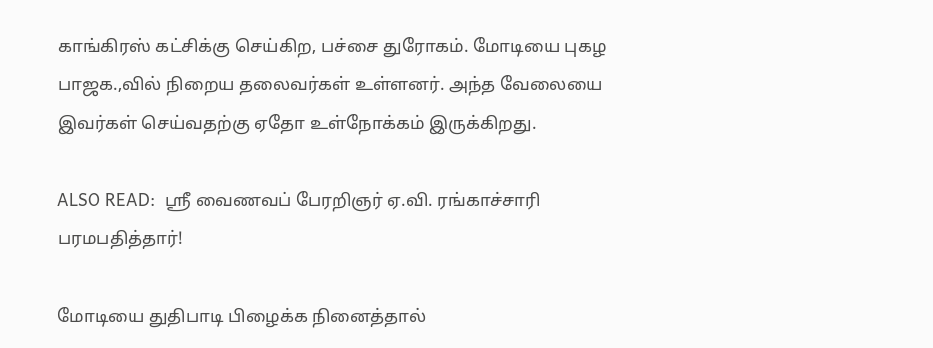காங்கிரஸ் கட்சிக்கு செய்கிற, பச்சை துரோகம். மோடியை புகழ பாஜக.,வில் நிறைய தலைவர்கள் உள்ளனர். அந்த வேலையை இவர்கள் செய்வதற்கு ஏதோ உள்நோக்கம் இருக்கிறது.

ALSO READ:  ஸ்ரீ வைணவப் பேரறிஞர் ஏ.வி. ரங்காச்சாரி பரமபதித்தார்!

மோடியை துதிபாடி பிழைக்க நினைத்தால்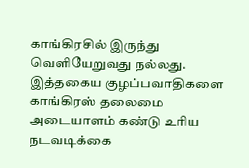காங்கிரசில் இருந்து வெளியேறுவது நல்லது. இத்தகைய குழப்பவாதிகளை காங்கிரஸ் தலைமை அடையாளம் கண்டு உரிய நடவடிக்கை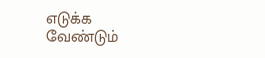எடுக்க வேண்டும்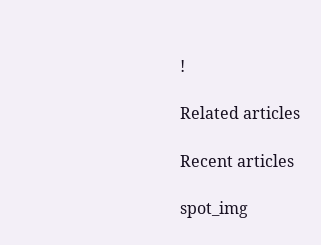!

Related articles

Recent articles

spot_img